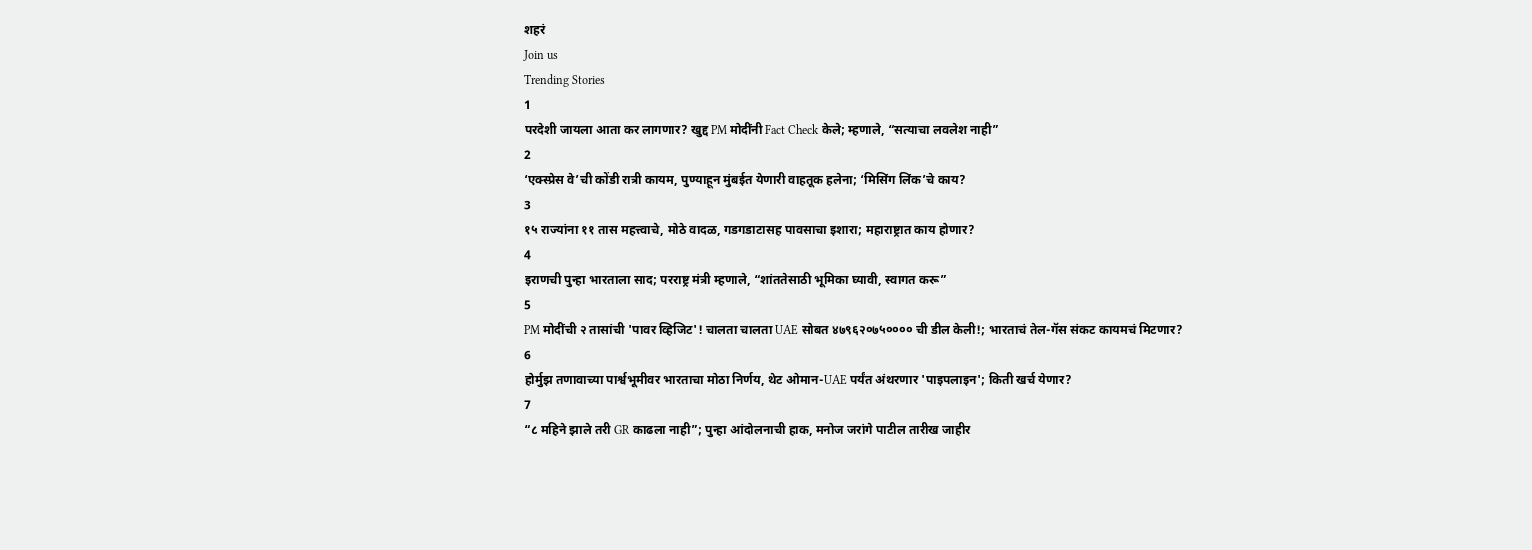शहरं
Join us
Trending Stories
1
परदेशी जायला आता कर लागणार? खुद्द PM मोदींनी Fact Check केले; म्हणाले, “सत्याचा लवलेश नाही”
2
‘एक्स्प्रेस वे’ची कोंडी रात्री कायम, पुण्याहून मुंबईत येणारी वाहतूक हलेना; ‘मिसिंग लिंक’चे काय?
3
१५ राज्यांना ११ तास महत्त्वाचे, मोठे वादळ, गडगडाटासह पावसाचा इशारा; महाराष्ट्रात काय होणार?
4
इराणची पुन्हा भारताला साद; परराष्ट्र मंत्री म्हणाले, “शांततेसाठी भूमिका घ्यावी, स्वागत करू”
5
PM मोदींची २ तासांची 'पावर व्हिजिट'! चालता चालता UAE सोबत ४७९६२०७५०००० ची डील केली!; भारताचं तेल-गॅस संकट कायमचं मिटणार?
6
होर्मुझ तणावाच्या पार्श्वभूमीवर भारताचा मोठा निर्णय, थेट ओमान-UAE पर्यंत अंथरणार 'पाइपलाइन'; किती खर्च येणार?
7
“८ महिने झाले तरी GR काढला नाही”; पुन्हा आंदोलनाची हाक, मनोज जरांगे पाटील तारीख जाहीर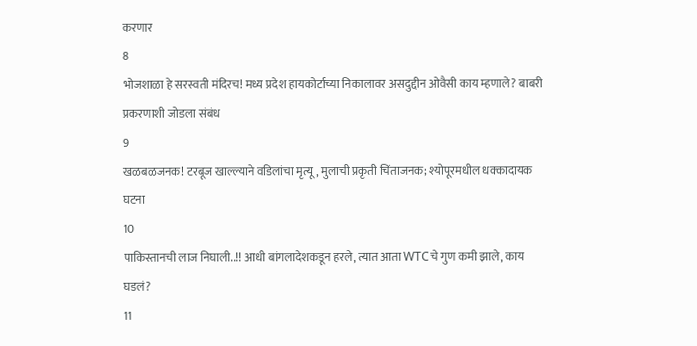करणार
8
भोजशाळा हे सरस्वती मंदिरच! मध्य प्रदेश हायकोर्टाच्या निकालावर असदुद्दीन ओवैसी काय म्हणाले? बाबरी प्रकरणाशी जोडला संबंध
9
खळबळजनक! टरबूज खाल्ल्याने वडिलांचा मृत्यू, मुलाची प्रकृती चिंताजनक; श्योपूरमधील धक्कादायक घटना
10
पाकिस्तानची लाज निघाली..!! आधी बांगलादेशकडून हरले, त्यात आता WTCचे गुण कमी झाले, काय घडलं?
11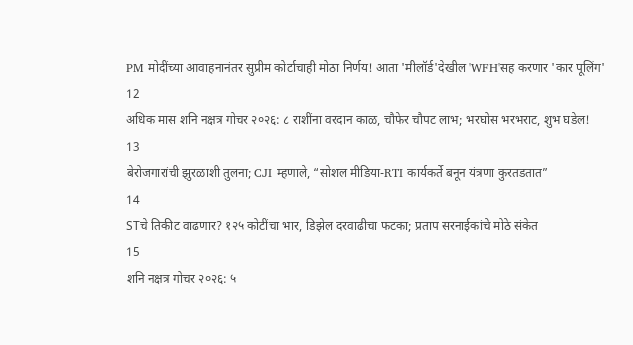PM मोदींच्या आवाहनानंतर सुप्रीम कोर्टाचाही मोठा निर्णय! आता 'मीलॉर्ड'देखील 'WFH'सह करणार 'कार पूलिंग'
12
अधिक मास शनि नक्षत्र गोचर २०२६: ८ राशींना वरदान काळ, चौफेर चौपट लाभ; भरघोस भरभराट, शुभ घडेल!
13
बेरोजगारांची झुरळाशी तुलना; CJI म्हणाले, “सोशल मीडिया-RTI कार्यकर्ते बनून यंत्रणा कुरतडतात”
14
STचे तिकीट वाढणार? १२५ कोटींचा भार, डिझेल दरवाढीचा फटका; प्रताप सरनाईकांचे मोठे संकेत
15
शनि नक्षत्र गोचर २०२६: ५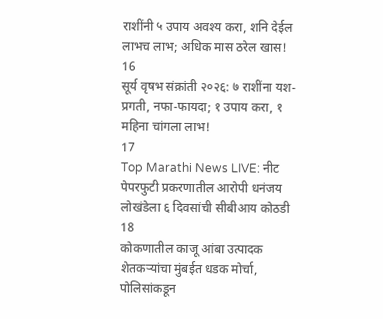राशींनी ५ उपाय अवश्य करा, शनि देईल लाभच लाभ; अधिक मास ठरेल खास!
16
सूर्य वृषभ संक्रांती २०२६: ७ राशींना यश-प्रगती, नफा-फायदा; १ उपाय करा, १ महिना चांगला लाभ!
17
Top Marathi News LIVE: नीट पेपरफुटी प्रकरणातील आरोपी धनंजय लोखंडेला ६ दिवसांची सीबीआय कोठडी
18
कोकणातील काजू आंबा उत्पादक शेतकऱ्यांचा मुंबईत धडक मोर्चा, पोलिसांकडून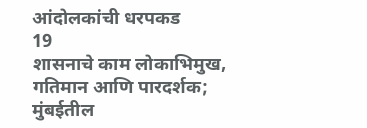आंदोलकांची धरपकड
19
शासनाचे काम लोकाभिमुख, गतिमान आणि पारदर्शक; मुंबईतील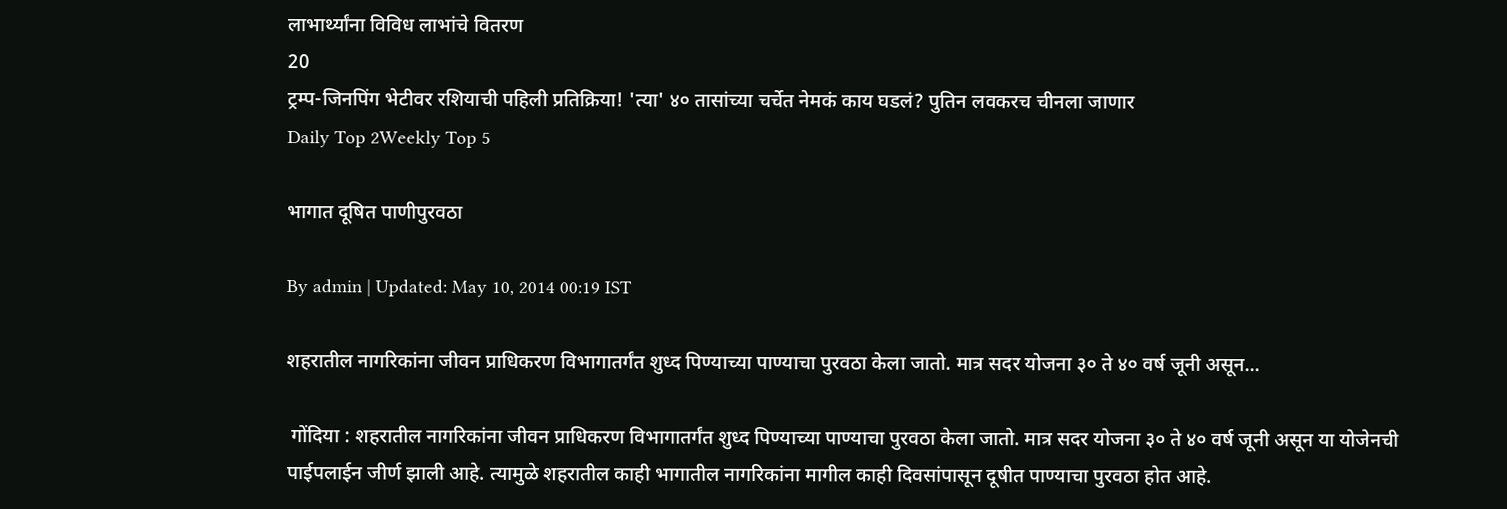लाभार्थ्यांना विविध लाभांचे वितरण
20
ट्रम्प-जिनपिंग भेटीवर रशियाची पहिली प्रतिक्रिया! 'त्या' ४० तासांच्या चर्चेत नेमकं काय घडलं? पुतिन लवकरच चीनला जाणार
Daily Top 2Weekly Top 5

भागात दूषित पाणीपुरवठा

By admin | Updated: May 10, 2014 00:19 IST

शहरातील नागरिकांना जीवन प्राधिकरण विभागातर्गंत शुध्द पिण्याच्या पाण्याचा पुरवठा केला जातो. मात्र सदर योजना ३० ते ४० वर्ष जूनी असून...

 गोंदिया : शहरातील नागरिकांना जीवन प्राधिकरण विभागातर्गंत शुध्द पिण्याच्या पाण्याचा पुरवठा केला जातो. मात्र सदर योजना ३० ते ४० वर्ष जूनी असून या योजेनची पाईपलाईन जीर्ण झाली आहे. त्यामुळे शहरातील काही भागातील नागरिकांना मागील काही दिवसांपासून दूषीत पाण्याचा पुरवठा होत आहे.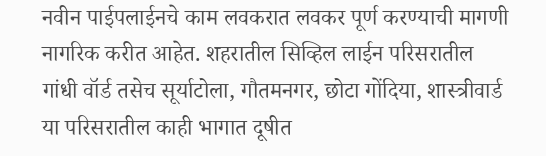नवीन पाईपलाईनचे काम लवकरात लवकर पूर्ण करण्याची मागणी नागरिक करीत आहेत. शहरातील सिव्हिल लाईन परिसरातील गांधी वॉर्ड तसेच सूर्याटोला, गौतमनगर, छोटा गोंदिया, शास्त्रीवार्ड या परिसरातील काही भागात दूषीत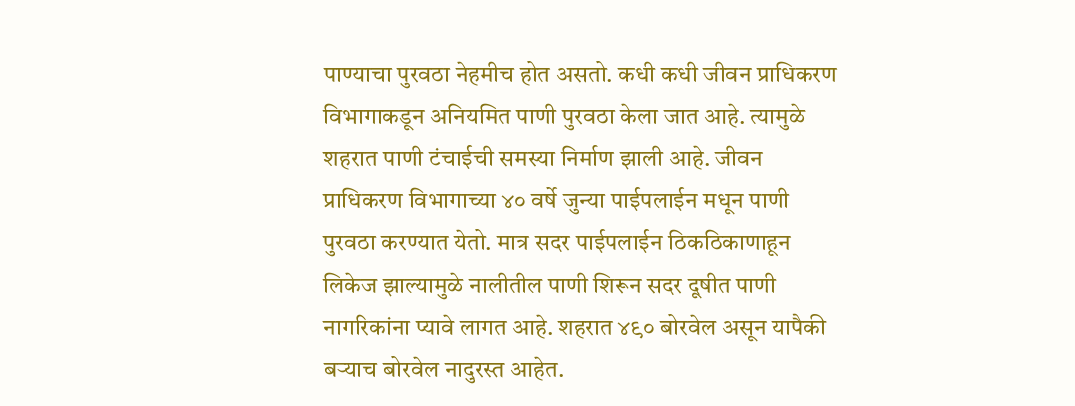पाण्याचा पुरवठा नेहमीच होत असतो. कधी कधी जीवन प्राधिकरण विभागाकडून अनियमित पाणी पुरवठा केला जात आहे. त्यामुळे शहरात पाणी टंचाईची समस्या निर्माण झाली आहे. जीवन प्राधिकरण विभागाच्या ४० वर्षे जुन्या पाईपलाईन मधून पाणी पुरवठा करण्यात येतो. मात्र सदर पाईपलाईन ठिकठिकाणाहून लिकेज झाल्यामुळे नालीतील पाणी शिरून सदर दूषीत पाणी नागरिकांना प्यावे लागत आहे. शहरात ४९० बोरवेल असून यापैकी बर्‍याच बोरवेल नादुरस्त आहेत.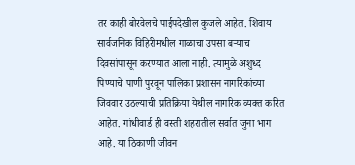तर काही बोरवेलचे पाईपदेखील कुजले आहेत. शिवाय सार्वजनिक विहिरीमधील गाळाचा उपसा बर्‍याच दिवसांपासून करण्यात आला नाही. त्यामुळे अशुध्द पिण्याचे पाणी पुरवून पालिका प्रशासन नागरिकांच्या जिववार उठल्याची प्रतिक्रिया येथील नागरिक व्यक्त करित आहेत. गांधीवार्ड ही वस्ती शहरातील सर्वात जुना भाग आहे. या ठिकाणी जीवन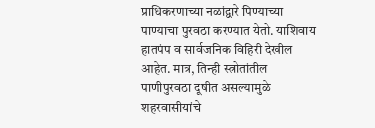प्राधिकरणाच्या नळांद्वारे पिण्याच्या पाण्याचा पुरवठा करण्यात येतो. याशिवाय हातपंप व सार्वजनिक विहिरी देखील आहेत. मात्र, तिन्ही स्त्रोतांतील पाणीपुरवठा दूषीत असल्यामुळे शहरवासीयांचे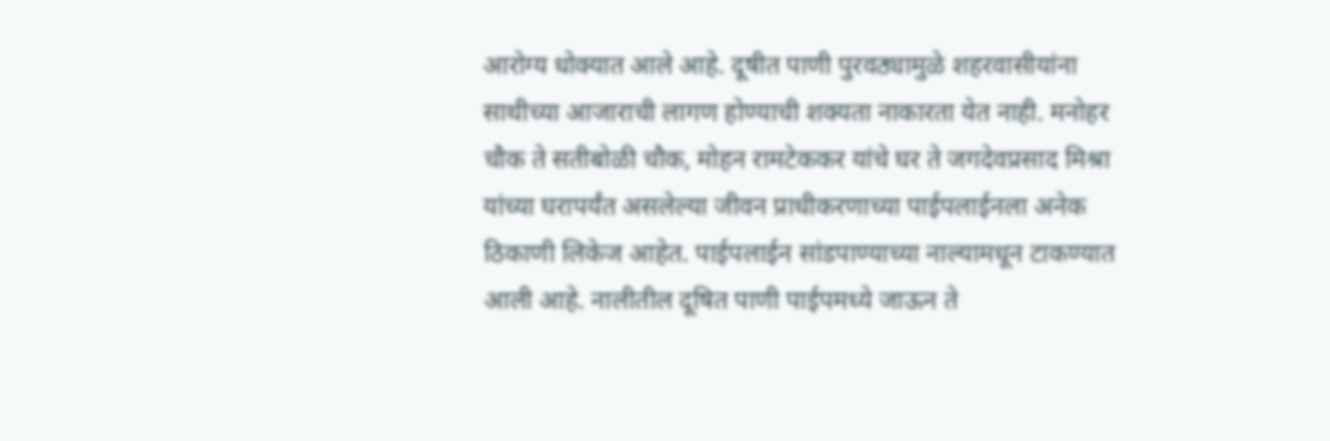आरोग्य धोक्यात आले आहे. दूषीत पाणी पुरवठ्यामुळे शहरवासीयांना साथीच्या आजाराची लागण होण्याची शक्यता नाकारता येत नाही. मनोहर चौक ते सतीबोळी चौक, मोहन रामटेककर यांचे घर ते जगदेवप्रसाद मिश्रा यांच्या घरापर्यंत असलेल्या जीवन प्राधीकरणाच्या पाईपलाईनला अनेक ठिकाणी लिकेज आहेत. पाईपलाईन सांडपाण्याच्या नाल्यामधून टाकण्यात आली आहे. नालीतील दूषित पाणी पाईपमध्ये जाऊन ते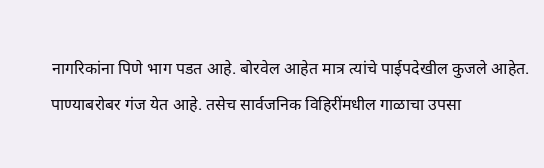नागरिकांना पिणे भाग पडत आहे. बोरवेल आहेत मात्र त्यांचे पाईपदेखील कुजले आहेत. पाण्याबरोबर गंज येत आहे. तसेच सार्वजनिक विहिरींमधील गाळाचा उपसा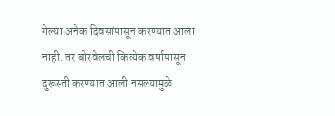गेल्या अनेक दिवसांपासून करण्यात आला नाही. तर बोरवेलची कित्येक वर्षापासून दुरूस्ती करण्यात आली नसल्यामुळे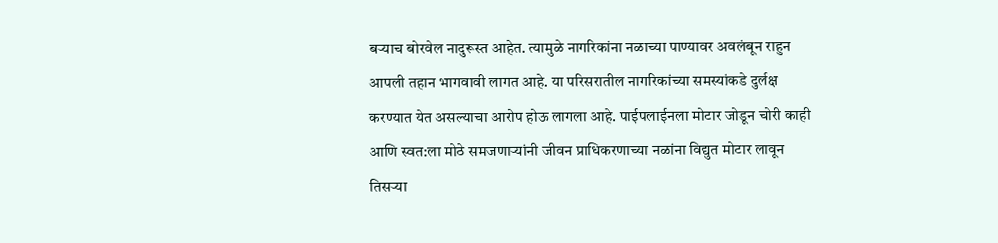बर्‍याच बोरवेल नादुरूस्त आहेत. त्यामुळे नागरिकांना नळाच्या पाण्यावर अवलंबून राहुन आपली तहान भागवावी लागत आहे. या परिसरातील नागरिकांच्या समस्यांकडे दुर्लक्ष करण्यात येत असल्याचा आरोप होऊ लागला आहे. पाईपलाईनला मोटार जोडून चोरी काही आणि स्वत:ला मोठे समजणार्‍यांनी जीवन प्राधिकरणाच्या नळांना विद्युत मोटार लावून तिसर्‍या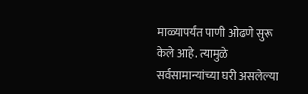माळ्यापर्यंत पाणी ओढणे सुरू केले आहे. त्यामुळे सर्वसामान्यांच्या घरी असलेल्या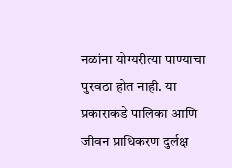नळांना योग्यरीत्या पाण्याचा पुरवठा होत नाही. या प्रकाराकडे पालिका आणि जीवन प्राधिकरण दुर्लक्ष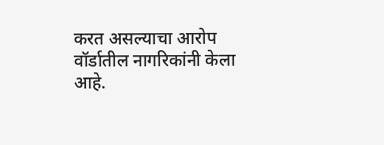करत असल्याचा आरोप वॉर्डातील नागरिकांनी केला आहे.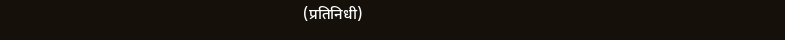(प्रतिनिधी)